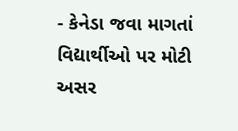- કેનેડા જવા માગતાં વિદ્યાર્થીઓ પર મોટી અસર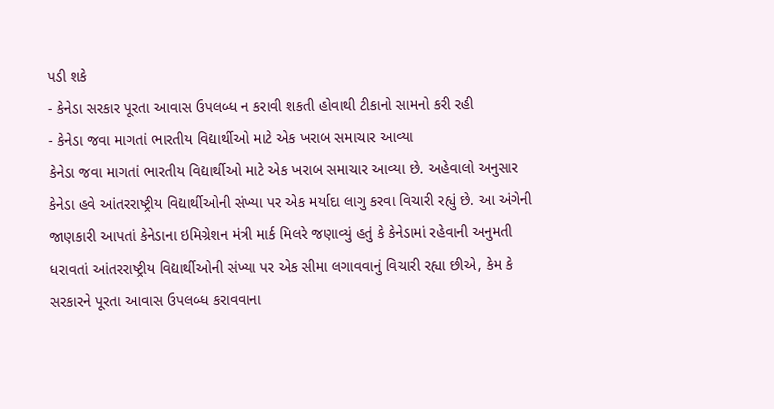પડી શકે
- કેનેડા સરકાર પૂરતા આવાસ ઉપલબ્ધ ન કરાવી શકતી હોવાથી ટીકાનો સામનો કરી રહી
- કેનેડા જવા માગતાં ભારતીય વિદ્યાર્થીઓ માટે એક ખરાબ સમાચાર આવ્યા
કેનેડા જવા માગતાં ભારતીય વિદ્યાર્થીઓ માટે એક ખરાબ સમાચાર આવ્યા છે. અહેવાલો અનુસાર કેનેડા હવે આંતરરાષ્ટ્રીય વિદ્યાર્થીઓની સંખ્યા પર એક મર્યાદા લાગુ કરવા વિચારી રહ્યું છે. આ અંગેની જાણકારી આપતાં કેનેડાના ઇમિગ્રેશન મંત્રી માર્ક મિલરે જણાવ્યું હતું કે કેનેડામાં રહેવાની અનુમતી ધરાવતાં આંતરરાષ્ટ્રીય વિદ્યાર્થીઓની સંખ્યા પર એક સીમા લગાવવાનું વિચારી રહ્યા છીએ, કેમ કે સરકારને પૂરતા આવાસ ઉપલબ્ધ કરાવવાના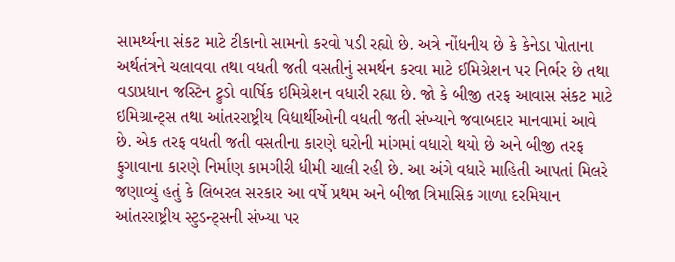સામર્થ્યના સંકટ માટે ટીકાનો સામનો કરવો પડી રહ્યો છે. અત્રે નોંધનીય છે કે કેનેડા પોતાના અર્થતંત્રને ચલાવવા તથા વધતી જતી વસતીનું સમર્થન કરવા માટે ઈમિગ્રેશન પર નિર્ભર છે તથા વડાપ્રધાન જસ્ટિન ટ્રુડો વાર્ષિક ઇમિગ્રેશન વધારી રહ્યા છે. જો કે બીજી તરફ આવાસ સંકટ માટે ઇમિગ્રાન્ટ્સ તથા આંતરરાષ્ટ્રીય વિદ્યાર્થીઓની વધતી જતી સંખ્યાને જવાબદાર માનવામાં આવે છે. એક તરફ વધતી જતી વસતીના કારણે ઘરોની માંગમાં વધારો થયો છે અને બીજી તરફ ફુગાવાના કારણે નિર્માણ કામગીરી ધીમી ચાલી રહી છે. આ અંગે વધારે માહિતી આપતાં મિલરે જણાવ્યું હતું કે લિબરલ સરકાર આ વર્ષે પ્રથમ અને બીજા ત્રિમાસિક ગાળા દરમિયાન આંતરરાષ્ટ્રીય સ્ટુડન્ટ્સની સંખ્યા પર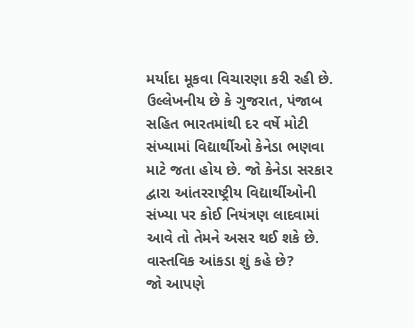મર્યાદા મૂકવા વિચારણા કરી રહી છે.
ઉલ્લેખનીય છે કે ગુજરાત, પંજાબ સહિત ભારતમાંથી દર વર્ષે મોટી સંખ્યામાં વિદ્યાર્થીઓ કેનેડા ભણવા માટે જતા હોય છે. જો કેનેડા સરકાર દ્વારા આંતરરાષ્ટ્રીય વિદ્યાર્થીઓની સંખ્યા પર કોઈ નિયંત્રણ લાદવામાં આવે તો તેમને અસર થઈ શકે છે.
વાસ્તવિક આંકડા શું કહે છે?
જો આપણે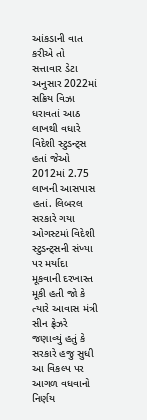આંકડાની વાત કરીએ તો સત્તાવાર ડેટા અનુસાર 2022માં સક્રિય વિઝા ધરાવતાં આઠ લાખથી વધારે વિદેશી સ્ટુડન્ટ્સ હતાં જેઓ 2012માં 2.75 લાખની આસપાસ હતાં. લિબરલ સરકારે ગયા ઓગસ્ટમાં વિદેશી સ્ટુડન્ટ્સની સંખ્યા પર મર્યાદા મૂકવાની દરખાસ્ત મૂકી હતી જો કે ત્યારે આવાસ મંત્રી સીન ફ્રેઝરે જણાવ્યું હતું કે સરકારે હજુ સુધી આ વિકલ્પ પર આગળ વધવાનો નિર્ણય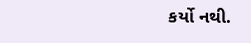કર્યો નથી.